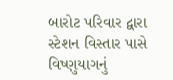બારોટ પરિવાર દ્વારા સ્ટેશન વિસ્તાર પાસે વિષ્ણુયાગનું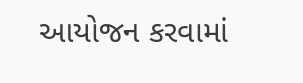આયોજન કરવામાં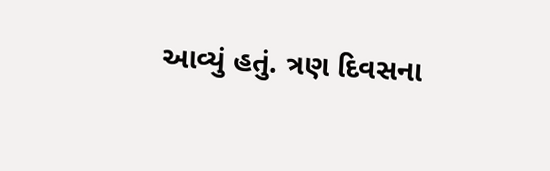આવ્યું હતું. ત્રણ દિવસના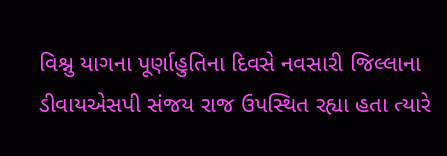વિશ્નુ યાગના પૂર્ણાહુતિના દિવસે નવસારી જિલ્લાના ડીવાયએસપી સંજય રાજ ઉપસ્થિત રહ્યા હતા ત્યારે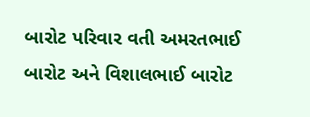બારોટ પરિવાર વતી અમરતભાઈ બારોટ અને વિશાલભાઈ બારોટ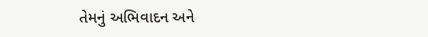તેમનું અભિવાદન અને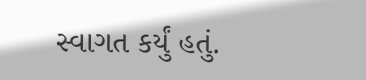સ્વાગત કર્યું હતું.